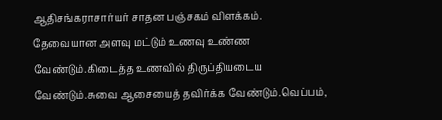ஆதிசங்கராசார்யர் சாதன பஞ்சகம் விளக்கம்.
தேவையான அளவு மட்டும் உணவு உண்ண வேண்டும்.கிடைத்த உணவில் திருப்தியடைய வேண்டும்.சுவை ஆசையைத் தவிர்க்க வேண்டும்.வெப்பம்,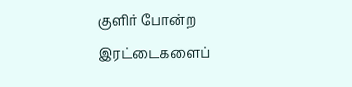குளிர் போன்ற இரட்டைகளைப்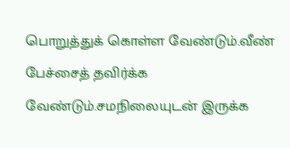பொறுத்துக் கொள்ள வேண்டும்.வீண் பேச்சைத் தவிர்க்க வேண்டும்.சமநிலையுடன் இருக்க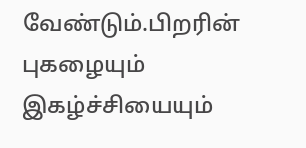வேண்டும்.பிறரின் புகழையும் இகழ்ச்சியையும்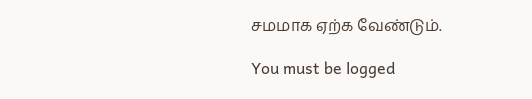சமமாக ஏற்க வேண்டும்.

You must be logged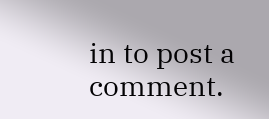in to post a comment.